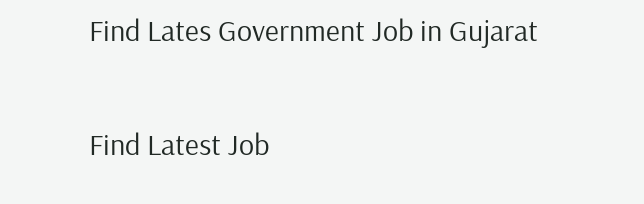Find Lates Government Job in Gujarat

Find Latest Job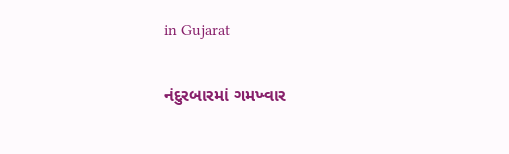in Gujarat

નંદુરબારમાં ગમખ્વાર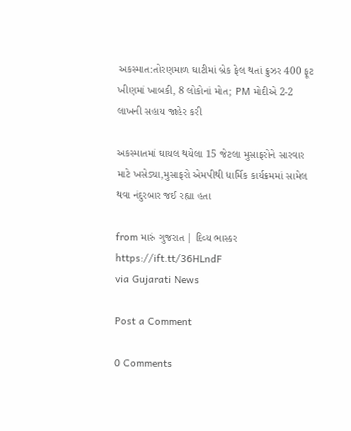અકસ્માત:તોરણમાળ ઘાટીમાં બ્રેક ફેલ થતાં ક્રુઝર 400 ફૂટ ખીણમાં ખાબકી, 8 લોકોનાં મોત; PM મોદીએ 2-2 લાખની સહાય જાહેર કરી

અકસ્માતમાં ઘાયલ થયેલા 15 જેટલા મુસાફરોને સારવાર માટે ખસેડ્યા,મુસાફરો એમપીથી ધાર્મિક કાર્યક્રમમાં સામેલ થવા નંદુરબાર જઈ રહ્યા હતા

from મારું ગુજરાત | દિવ્ય ભાસ્કર https://ift.tt/36HLndF
via Gujarati News

Post a Comment

0 Comments